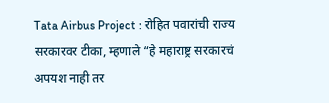Tata Airbus Project : रोहित पवारांची राज्य सरकारवर टीका, म्हणाले “हे महाराष्ट्र सरकारचं अपयश नाही तर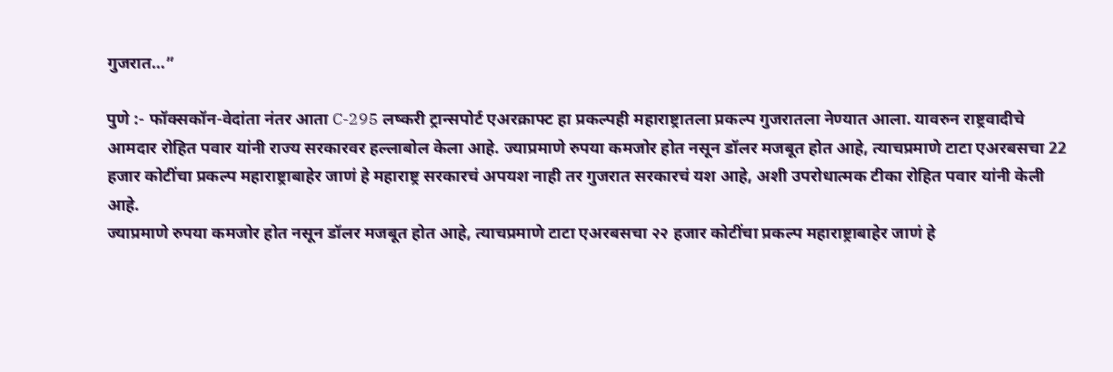गुजरात…”

पुणे :- फॉक्सकॉन-वेदांता नंतर आता C-295 लष्करी ट्रान्सपोर्ट एअरक्राफ्ट हा प्रकल्पही महाराष्ट्रातला प्रकल्प गुजरातला नेण्यात आला. यावरुन राष्ट्रवादीचे आमदार रोहित पवार यांनी राज्य सरकारवर हल्लाबोल केला आहे. ज्याप्रमाणे रुपया कमजोर होत नसून डॉलर मजबूत होत आहे, त्याचप्रमाणे टाटा एअरबसचा 22 हजार कोटींचा प्रकल्प महाराष्ट्राबाहेर जाणं हे महाराष्ट्र सरकारचं अपयश नाही तर गुजरात सरकारचं यश आहे, अशी उपरोधात्मक टीका रोहित पवार यांनी केली आहे.
ज्याप्रमाणे रुपया कमजोर होत नसून डॉलर मजबूत होत आहे, त्याचप्रमाणे टाटा एअरबसचा २२ हजार कोटींचा प्रकल्प महाराष्ट्राबाहेर जाणं हे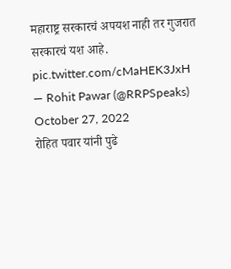महाराष्ट्र सरकारचं अपयश नाही तर गुजरात सरकारचं यश आहे. pic.twitter.com/cMaHEK3JxH
— Rohit Pawar (@RRPSpeaks) October 27, 2022
रोहित पवार यांनी पुढे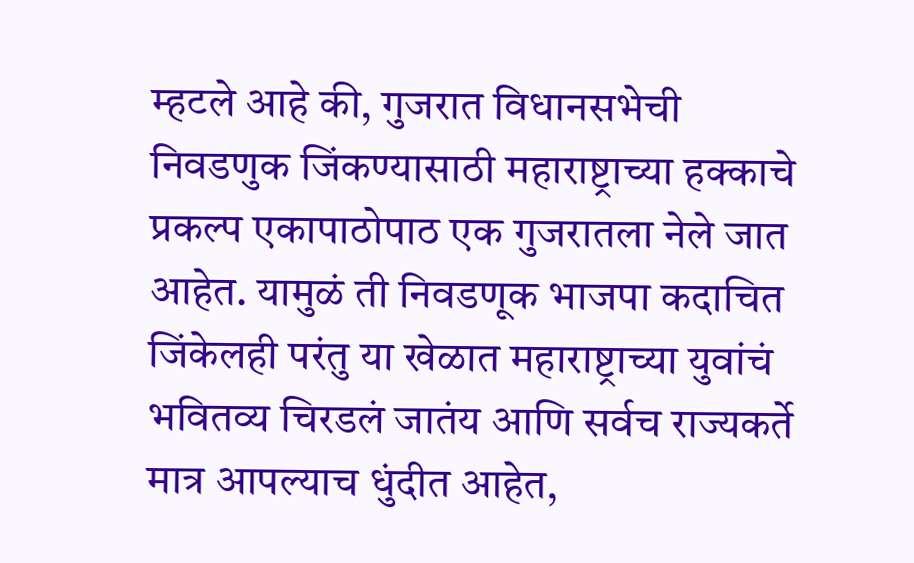म्हटले आहे की, गुजरात विधानसभेची निवडणुक जिंकण्यासाठी महाराष्ट्राच्या हक्काचे प्रकल्प एकापाठोपाठ एक गुजरातला नेले जात आहेत. यामुळं ती निवडणूक भाजपा कदाचित जिंकेलही परंतु या खेळात महाराष्ट्राच्या युवांचं भवितव्य चिरडलं जातंय आणि सर्वच राज्यकर्ते मात्र आपल्याच धुंदीत आहेत,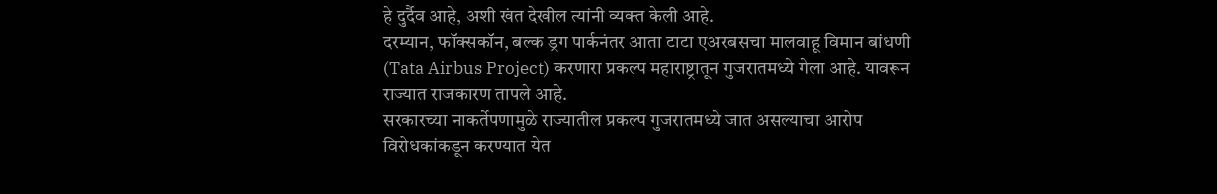हे दुर्दैव आहे, अशी खंत देखील त्यांनी व्यक्त केली आहे.
दरम्यान, फॉक्सकॉन, बल्क ड्रग पार्कनंतर आता टाटा एअरबसचा मालवाहू विमान बांधणी (Tata Airbus Project) करणारा प्रकल्प महाराष्ट्रातून गुजरातमध्ये गेला आहे. यावरून राज्यात राजकारण तापले आहे.
सरकारच्या नाकर्तेपणामुळे राज्यातील प्रकल्प गुजरातमध्ये जात असल्याचा आरोप विरोधकांकडून करण्यात येत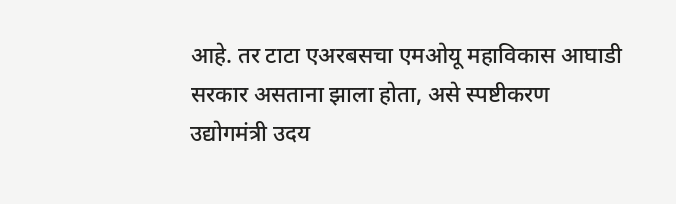आहे. तर टाटा एअरबसचा एमओयू महाविकास आघाडी सरकार असताना झाला होता, असे स्पष्टीकरण उद्योगमंत्री उदय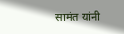सामंत यांनी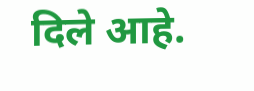दिले आहे.